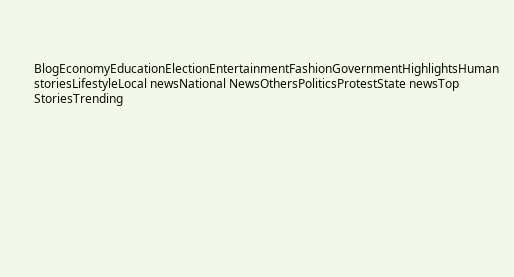BlogEconomyEducationElectionEntertainmentFashionGovernmentHighlightsHuman storiesLifestyleLocal newsNational NewsOthersPoliticsProtestState newsTop StoriesTrending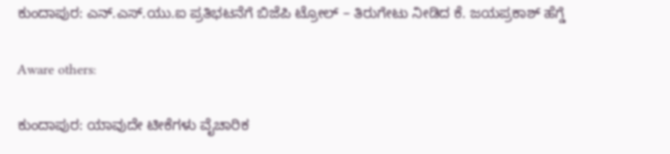ಕುಂದಾಪುರ: ಎನ್.ಎಸ್.ಯು.ಐ ಪ್ರತಿಭಟನೆಗೆ ಬಿಜೆಪಿ ಟ್ರೋಲ್ – ತಿರುಗೇಟು ನೀಡಿದ ಕೆ. ಜಯಪ್ರಕಾಶ್ ಹೆಗ್ಡೆ

Aware others:

ಕುಂದಾಪುರ: ಯಾವುದೇ ಟೀಕೆಗಳು ವೈಚಾರಿಕ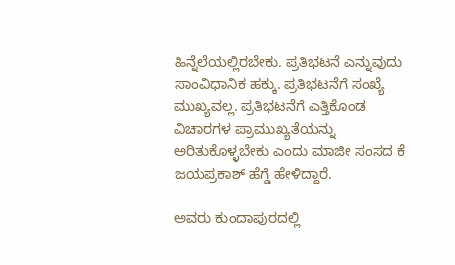ಹಿನ್ನೆಲೆಯಲ್ಲಿರಬೇಕು. ಪ್ರತಿಭಟನೆ ಎನ್ನುವುದು ಸಾಂವಿಧಾನಿಕ ಹಕ್ಕು. ಪ್ರತಿಭಟನೆಗೆ ಸಂಖ್ಯೆ ಮುಖ್ಯವಲ್ಲ. ಪ್ರತಿಭಟನೆಗೆ ಎತ್ತಿಕೊಂಡ ವಿಚಾರಗಳ ಪ್ರಾಮುಖ್ಯತೆಯನ್ನು ಅರಿತುಕೊಳ್ಳಬೇಕು ಎಂದು ಮಾಜೀ ಸಂಸದ ಕೆ ಜಯಪ್ರಕಾಶ್ ಹೆಗ್ಡೆ ಹೇಳಿದ್ದಾರೆ.

ಅವರು ಕುಂದಾಪುರದಲ್ಲಿ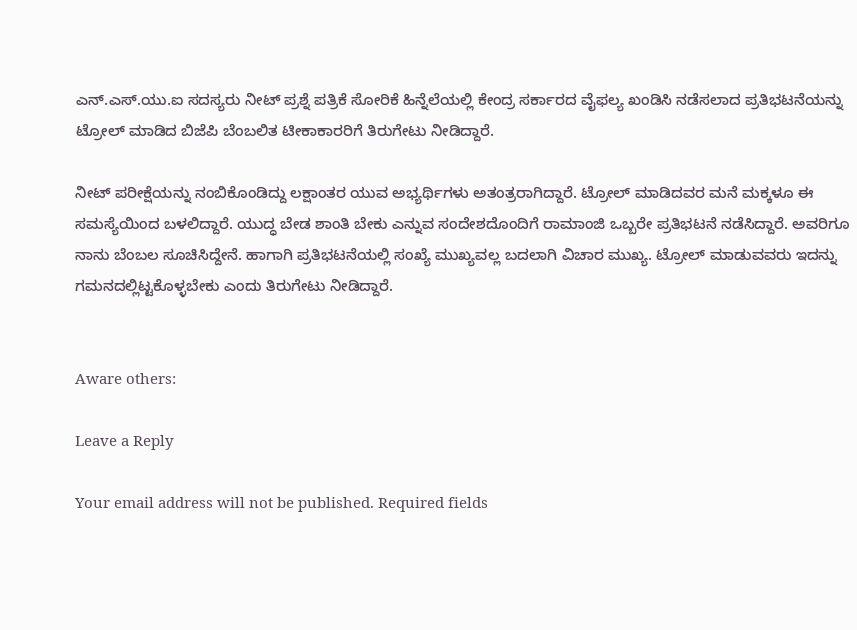ಎನ್.ಎಸ್.ಯು.ಐ ಸದಸ್ಯರು ನೀಟ್ ಪ್ರಶ್ನೆ ಪತ್ರಿಕೆ ಸೋರಿಕೆ ಹಿನ್ನೆಲೆಯಲ್ಲಿ ಕೇಂದ್ರ ಸರ್ಕಾರದ ವೈಫಲ್ಯ ಖಂಡಿಸಿ ನಡೆಸಲಾದ ಪ್ರತಿಭಟನೆಯನ್ನು ಟ್ರೋಲ್ ಮಾಡಿದ ಬಿಜೆಪಿ ಬೆಂಬಲಿತ ಟೀಕಾಕಾರರಿಗೆ ತಿರುಗೇಟು ನೀಡಿದ್ದಾರೆ.

ನೀಟ್ ಪರೀಕ್ಷೆಯನ್ನು ನಂಬಿಕೊಂಡಿದ್ದು ಲಕ್ಷಾಂತರ ಯುವ ಅಭ್ಯರ್ಥಿಗಳು ಅತಂತ್ರರಾಗಿದ್ದಾರೆ. ಟ್ರೋಲ್ ಮಾಡಿದವರ ಮನೆ ಮಕ್ಕಳೂ ಈ ಸಮಸ್ಯೆಯಿಂದ ಬಳಲಿದ್ದಾರೆ. ಯುದ್ಧ ಬೇಡ ಶಾಂತಿ ಬೇಕು ಎನ್ನುವ ಸಂದೇಶದೊಂದಿಗೆ ರಾಮಾಂಜಿ ಒಬ್ಬರೇ ಪ್ರತಿಭಟನೆ ನಡೆಸಿದ್ದಾರೆ. ಅವರಿಗೂ ನಾನು ಬೆಂಬಲ ಸೂಚಿಸಿದ್ದೇನೆ. ಹಾಗಾಗಿ ಪ್ರತಿಭಟನೆಯಲ್ಲಿ ಸಂಖ್ಯೆ ಮುಖ್ಯವಲ್ಲ ಬದಲಾಗಿ ವಿಚಾರ ಮುಖ್ಯ. ಟ್ರೋಲ್ ಮಾಡುವವರು ಇದನ್ನು ಗಮನದಲ್ಲಿಟ್ಟಕೊಳ್ಳಬೇಕು ಎಂದು ತಿರುಗೇಟು ನೀಡಿದ್ದಾರೆ.


Aware others:

Leave a Reply

Your email address will not be published. Required fields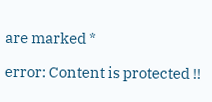are marked *

error: Content is protected !!